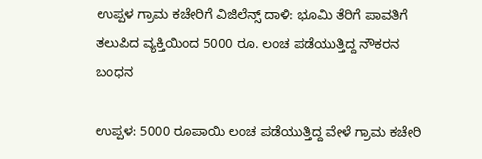ಉಪ್ಪಳ ಗ್ರಾಮ ಕಚೇರಿಗೆ ವಿಜಿಲೆನ್ಸ್ ದಾಳಿ: ಭೂಮಿ ತೆರಿಗೆ ಪಾವತಿಗೆ ತಲುಪಿದ ವ್ಯಕ್ತಿಯಿಂದ 5000 ರೂ. ಲಂಚ ಪಡೆಯುತ್ತಿದ್ದ ನೌಕರನ ಬಂಧನ

ಉಪ್ಪಳ: 5000 ರೂಪಾಯಿ ಲಂಚ ಪಡೆಯುತ್ತಿದ್ದ ವೇಳೆ ಗ್ರಾಮ ಕಚೇರಿ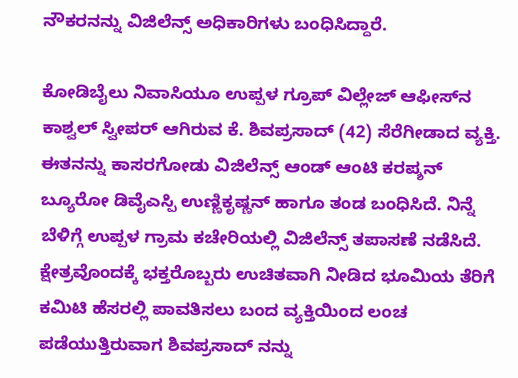ನೌಕರನನ್ನು ವಿಜಿಲೆನ್ಸ್ ಅಧಿಕಾರಿಗಳು ಬಂಧಿಸಿದ್ದಾರೆ.

ಕೋಡಿಬೈಲು ನಿವಾಸಿಯೂ ಉಪ್ಪಳ ಗ್ರೂಪ್ ವಿಲ್ಲೇಜ್ ಆಫೀಸ್‌ನ ಕಾಶ್ವಲ್ ಸ್ವೀಪರ್ ಆಗಿರುವ ಕೆ. ಶಿವಪ್ರಸಾದ್ (42) ಸೆರೆಗೀಡಾದ ವ್ಯಕ್ತಿ.  ಈತನನ್ನು ಕಾಸರಗೋಡು ವಿಜಿಲೆನ್ಸ್ ಆಂಡ್ ಆಂಟಿ ಕರಪ್ಶನ್ ಬ್ಯೂರೋ ಡಿವೈಎಸ್ಪಿ ಉಣ್ಣಿಕೃಷ್ಣನ್ ಹಾಗೂ ತಂಡ ಬಂಧಿಸಿದೆ. ನಿನ್ನೆ ಬೆಳಿಗ್ಗೆ ಉಪ್ಪಳ ಗ್ರಾಮ ಕಚೇರಿಯಲ್ಲಿ ವಿಜಿಲೆನ್ಸ್ ತಪಾಸಣೆ ನಡೆಸಿದೆ. ಕ್ಷೇತ್ರವೊಂದಕ್ಕೆ ಭಕ್ತರೊಬ್ಬರು ಉಚಿತವಾಗಿ ನೀಡಿದ ಭೂಮಿಯ ತೆರಿಗೆ ಕಮಿಟಿ ಹೆಸರಲ್ಲಿ ಪಾವತಿಸಲು ಬಂದ ವ್ಯಕ್ತಿಯಿಂದ ಲಂಚ ಪಡೆಯುತ್ತಿರುವಾಗ ಶಿವಪ್ರಸಾದ್ ನನ್ನು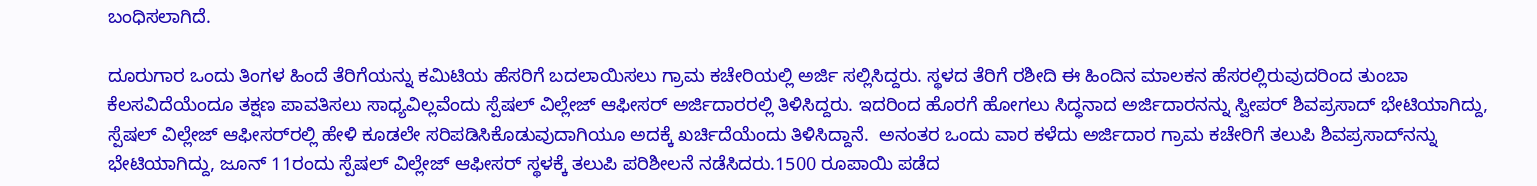ಬಂಧಿಸಲಾಗಿದೆ.

ದೂರುಗಾರ ಒಂದು ತಿಂಗಳ ಹಿಂದೆ ತೆರಿಗೆಯನ್ನು ಕಮಿಟಿಯ ಹೆಸರಿಗೆ ಬದಲಾಯಿಸಲು ಗ್ರಾಮ ಕಚೇರಿಯಲ್ಲಿ ಅರ್ಜಿ ಸಲ್ಲಿಸಿದ್ದರು. ಸ್ಥಳದ ತೆರಿಗೆ ರಶೀದಿ ಈ ಹಿಂದಿನ ಮಾಲಕನ ಹೆಸರಲ್ಲಿರುವುದರಿಂದ ತುಂಬಾ ಕೆಲಸವಿದೆಯೆಂದೂ ತಕ್ಷಣ ಪಾವತಿಸಲು ಸಾಧ್ಯವಿಲ್ಲವೆಂದು ಸ್ಪೆಷಲ್ ವಿಲ್ಲೇಜ್ ಆಫೀಸರ್ ಅರ್ಜಿದಾರರಲ್ಲಿ ತಿಳಿಸಿದ್ದರು. ಇದರಿಂದ ಹೊರಗೆ ಹೋಗಲು ಸಿದ್ಧನಾದ ಅರ್ಜಿದಾರನನ್ನು ಸ್ವೀಪರ್ ಶಿವಪ್ರಸಾದ್ ಭೇಟಿಯಾಗಿದ್ದು, ಸ್ಪೆಷಲ್ ವಿಲ್ಲೇಜ್ ಆಫೀಸರ್‌ರಲ್ಲಿ ಹೇಳಿ ಕೂಡಲೇ ಸರಿಪಡಿಸಿಕೊಡುವುದಾಗಿಯೂ ಅದಕ್ಕೆ ಖರ್ಚಿದೆಯೆಂದು ತಿಳಿಸಿದ್ದಾನೆ.  ಅನಂತರ ಒಂದು ವಾರ ಕಳೆದು ಅರ್ಜಿದಾರ ಗ್ರಾಮ ಕಚೇರಿಗೆ ತಲುಪಿ ಶಿವಪ್ರಸಾದ್‌ನನ್ನು ಭೇಟಿಯಾಗಿದ್ದು, ಜೂನ್ 11ರಂದು ಸ್ಪೆಷಲ್ ವಿಲ್ಲೇಜ್ ಆಫೀಸರ್ ಸ್ಥಳಕ್ಕೆ ತಲುಪಿ ಪರಿಶೀಲನೆ ನಡೆಸಿದರು.1500 ರೂಪಾಯಿ ಪಡೆದ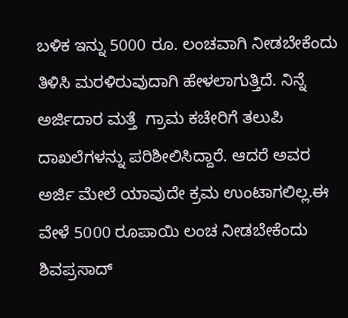ಬಳಿಕ ಇನ್ನು 5000 ರೂ. ಲಂಚವಾಗಿ ನೀಡಬೇಕೆಂದು ತಿಳಿಸಿ ಮರಳಿರುವುದಾಗಿ ಹೇಳಲಾಗುತ್ತಿದೆ. ನಿನ್ನೆ ಅರ್ಜಿದಾರ ಮತ್ತೆ  ಗ್ರಾಮ ಕಚೇರಿಗೆ ತಲುಪಿ ದಾಖಲೆಗಳನ್ನು ಪರಿಶೀಲಿಸಿದ್ದಾರೆ. ಆದರೆ ಅವರ ಅರ್ಜಿ ಮೇಲೆ ಯಾವುದೇ ಕ್ರಮ ಉಂಟಾಗಲಿಲ್ಲ.ಈ ವೇಳೆ 5000 ರೂಪಾಯಿ ಲಂಚ ನೀಡಬೇಕೆಂದು ಶಿವಪ್ರಸಾದ್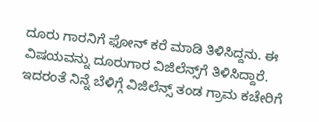ದೂರು ಗಾರನಿಗೆ ಫೋನ್ ಕರೆ ಮಾಡಿ ತಿಳಿಸಿದ್ದನು. ಈ ವಿಷಯವನ್ನು ದೂರುಗಾರ ವಿಜಿಲೆನ್ಸ್‌ಗೆ ತಿಳಿಸಿದ್ದಾರೆ. ಇದರಂತೆ ನಿನ್ನೆ ಬೆಳಿಗ್ಗೆ ವಿಜಿಲೆನ್ಸ್ ತಂಡ ಗ್ರಾಮ ಕಚೇರಿಗೆ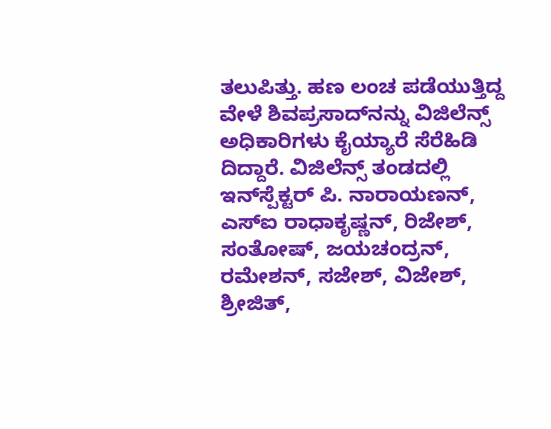ತಲುಪಿತ್ತು. ಹಣ ಲಂಚ ಪಡೆಯುತ್ತಿದ್ದ ವೇಳೆ ಶಿವಪ್ರಸಾದ್‌ನನ್ನು ವಿಜಿಲೆನ್ಸ್ ಅಧಿಕಾರಿಗಳು ಕೈಯ್ಯಾರೆ ಸೆರೆಹಿಡಿ ದಿದ್ದಾರೆ. ವಿಜಿಲೆನ್ಸ್ ತಂಡದಲ್ಲಿ ಇನ್‌ಸ್ಪೆಕ್ಟರ್ ಪಿ. ನಾರಾಯಣನ್, ಎಸ್‌ಐ ರಾಧಾಕೃಷ್ಣನ್, ರಿಜೇಶ್, ಸಂತೋಷ್, ಜಯಚಂದ್ರನ್, ರಮೇಶನ್, ಸಜೇಶ್, ವಿಜೇಶ್, ಶ್ರೀಜಿತ್,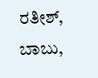ರತೀಶ್, ಬಾಬು,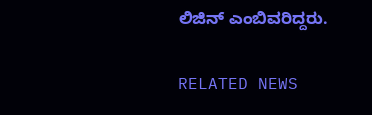ಲಿಜಿನ್ ಎಂಬಿವರಿದ್ದರು.

RELATED NEWS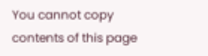You cannot copy contents of this page